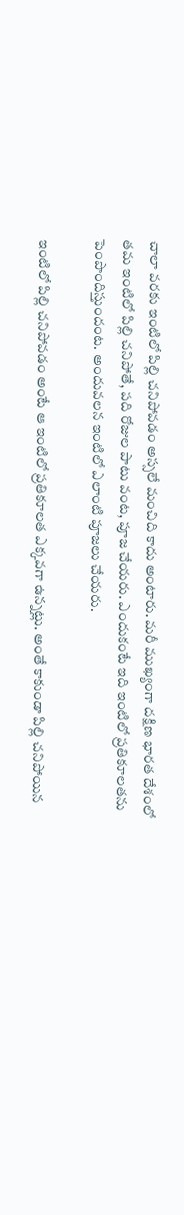చాలా వరకు ఇంటిలో పిల్లి చనిపోవడం అస్సలే మంచిది కాదు అంటారు. మరీ ముఖ్యంగా దక్షిణ భారత దేశంలో తమ ఇంటిలో పిల్లి చనిపోతే, పది రోజుల పాటు వంట, పూజ చేయరు. ఎందుకంటే ఇది ఇంటిలో ప్రతికూలతను పెంపొందిస్తుందంట. అందువలన ఇంటిలో ఎలాంటి పూజలు చేయరు.

ఇంటిలో పిల్లి చనిపోవడం అంటే ఆ ఇంటిలో ప్రతికూలత ఎక్కవగా ఉన్నట్లు. అంతే కాకుండా పిల్లి చనిపోయిన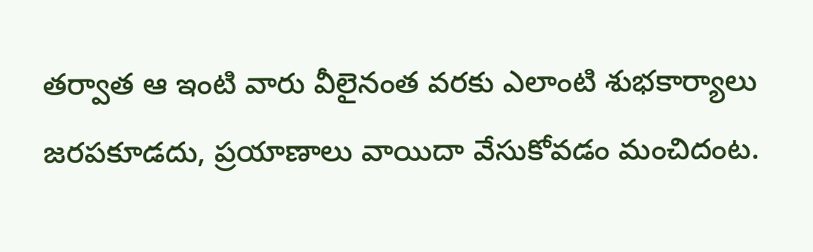తర్వాత ఆ ఇంటి వారు వీలైనంత వరకు ఎలాంటి శుభకార్యాలు జరపకూడదు, ప్రయాణాలు వాయిదా వేసుకోవడం మంచిదంట.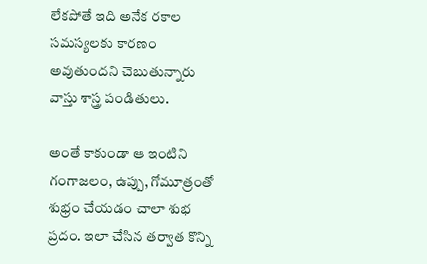లేకపోతే ఇది అనేక రకాల సమస్యలకు కారణం అవుతుందని చెబుతున్నారు వాస్తు శాస్త్ర పండితులు.

అంతే కాకుండా ఆ ఇంటిని గంగాజలం, ఉప్పు, గోమూత్రంతో శుభ్రం చేయడం చాలా శుభ ప్రదం. ఇలా చేసిన తర్వాత కొన్ని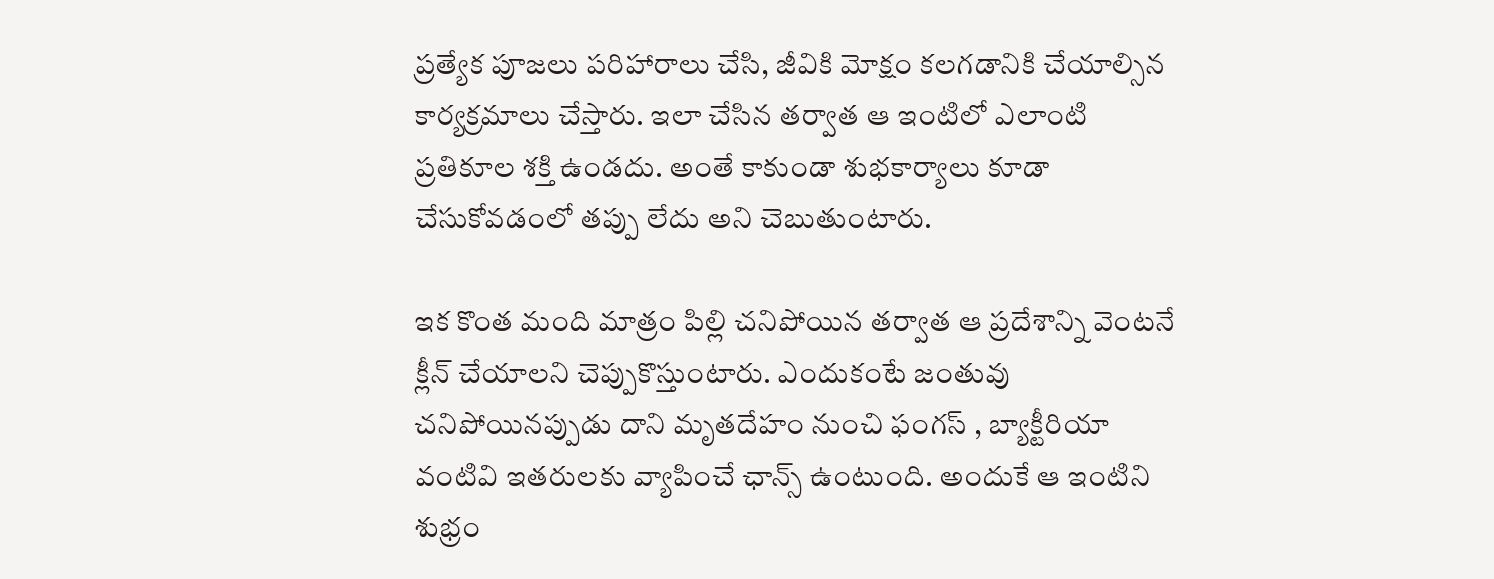ప్రత్యేక పూజలు పరిహారాలు చేసి, జీవికి మోక్షం కలగడానికి చేయాల్సిన కార్యక్రమాలు చేస్తారు. ఇలా చేసిన తర్వాత ఆ ఇంటిలో ఎలాంటి ప్రతికూల శక్తి ఉండదు. అంతే కాకుండా శుభకార్యాలు కూడా చేసుకోవడంలో తప్పు లేదు అని చెబుతుంటారు.

ఇక కొంత మంది మాత్రం పిల్లి చనిపోయిన తర్వాత ఆ ప్రదేశాన్ని వెంటనే క్లీన్ చేయాలని చెప్పుకొస్తుంటారు. ఎందుకంటే జంతువు చనిపోయినప్పుడు దాని మృతదేహం నుంచి ఫంగస్ , బ్యాక్టీరియా వంటివి ఇతరులకు వ్యాపించే ఛాన్స్ ఉంటుంది. అందుకే ఆ ఇంటిని శుభ్రం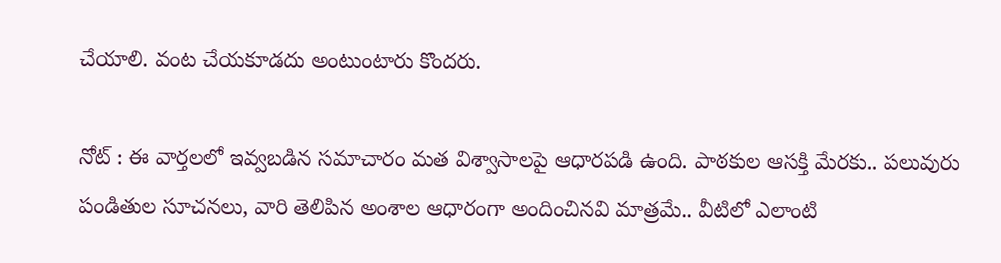చేయాలి. వంట చేయకూడదు అంటుంటారు కొందరు.

నోట్ : ఈ వార్తలలో ఇవ్వబడిన సమాచారం మత విశ్వాసాలపై ఆధారపడి ఉంది. పాఠకుల ఆసక్తి మేరకు.. పలువురు పండితుల సూచనలు, వారి తెలిపిన అంశాల ఆధారంగా అందించినవి మాత్రమే.. వీటిలో ఎలాంటి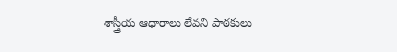శాస్త్రీయ ఆధారాలు లేవని పాఠకులు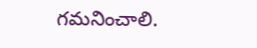గమనించాలి.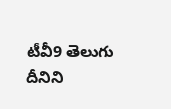టీవీ9 తెలుగు దీనిని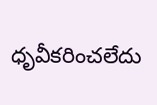ధృవీకరించలేదు